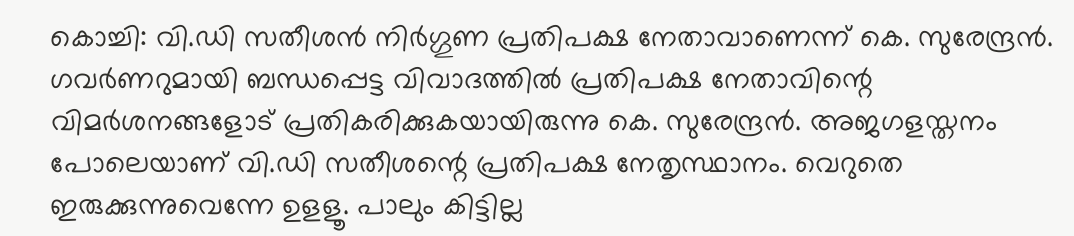കൊച്ചി: വി.ഡി സതീശൻ നിർഗ്ഗുണ പ്രതിപക്ഷ നേതാവാണെന്ന് കെ. സുരേന്ദ്രൻ. ഗവർണറുമായി ബന്ധപ്പെട്ട വിവാദത്തിൽ പ്രതിപക്ഷ നേതാവിന്റെ വിമർശനങ്ങളോട് പ്രതികരിക്കുകയായിരുന്നു കെ. സുരേന്ദ്രൻ. അജഗളസ്തനം പോലെയാണ് വി.ഡി സതീശന്റെ പ്രതിപക്ഷ നേതൃസ്ഥാനം. വെറുതെ ഇരുക്കുന്നുവെന്നേ ഉളളൂ. പാലും കിട്ടില്ല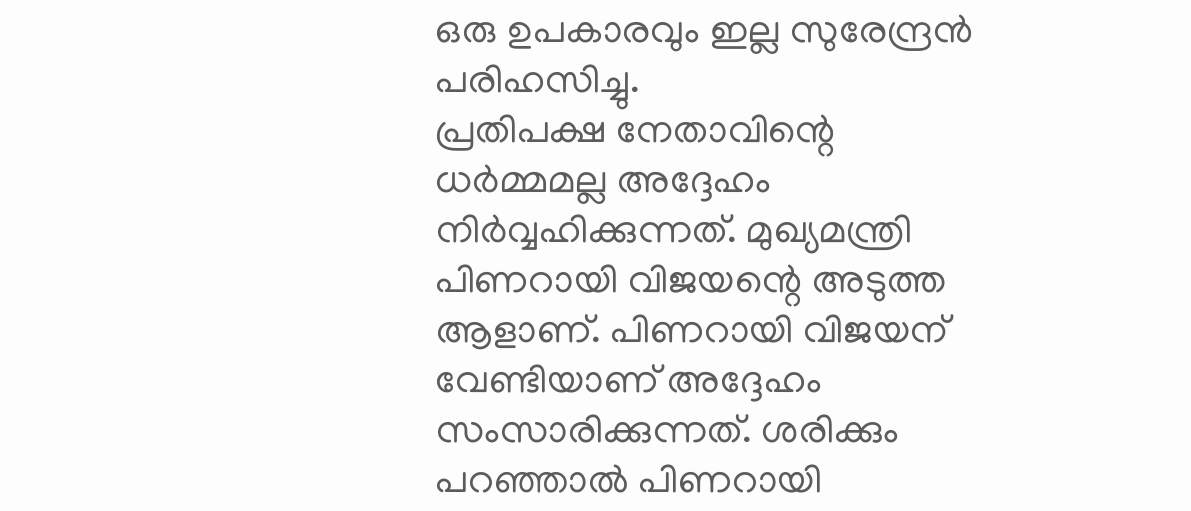ഒരു ഉപകാരവും ഇല്ല സുരേന്ദ്രൻ പരിഹസിച്ചു.
പ്രതിപക്ഷ നേതാവിന്റെ ധർമ്മമല്ല അദ്ദേഹം നിർവ്വഹിക്കുന്നത്. മുഖ്യമന്ത്രി പിണറായി വിജയന്റെ അടുത്ത ആളാണ്. പിണറായി വിജയന് വേണ്ടിയാണ് അദ്ദേഹം സംസാരിക്കുന്നത്. ശരിക്കും പറഞ്ഞാൽ പിണറായി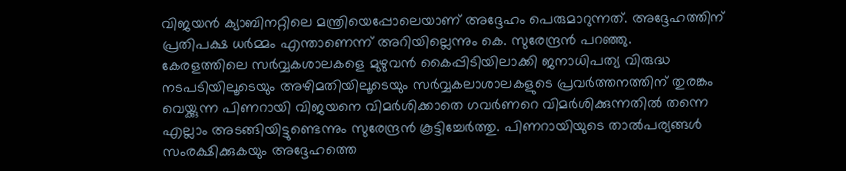വിജയൻ ക്യാബിനറ്റിലെ മന്ത്രിയെപ്പോലെയാണ് അദ്ദേഹം പെരുമാറുന്നത്. അദ്ദേഹത്തിന് പ്രതിപക്ഷ ധർമ്മം എന്താണെന്ന് അറിയില്ലെന്നും കെ. സുരേന്ദ്രൻ പറഞ്ഞു.
കേരളത്തിലെ സർവ്വകശാലകളെ മുഴുവൻ കൈപ്പിടിയിലാക്കി ജനാധിപത്യ വിരുദ്ധ നടപടിയിലൂടെയും അഴിമതിയിലൂടെയും സർവ്വകലാശാലകളുടെ പ്രവർത്തനത്തിന് തുരങ്കം വെയ്ക്കുന്ന പിണറായി വിജയനെ വിമർശിക്കാതെ ഗവർണറെ വിമർശിക്കുന്നതിൽ തന്നെ എല്ലാം അടങ്ങിയിട്ടുണ്ടെന്നും സുരേന്ദ്രൻ കൂട്ടിച്ചേർത്തു. പിണറായിയുടെ താൽപര്യങ്ങൾ സംരക്ഷിക്കുകയും അദ്ദേഹത്തെ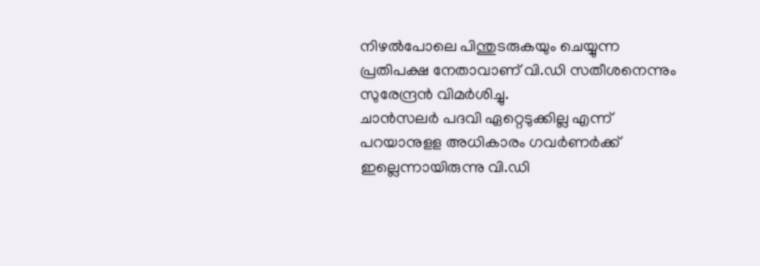നിഴൽപോലെ പിന്തുടരുകയും ചെയ്യുന്ന പ്രതിപക്ഷ നേതാവാണ് വി.ഡി സതീശനെന്നും സുരേന്ദ്രൻ വിമർശിച്ചു.
ചാൻസലർ പദവി ഏറ്റെടുക്കില്ല എന്ന് പറയാനുളള അധികാരം ഗവർണർക്ക് ഇല്ലെന്നായിരുന്നു വി.ഡി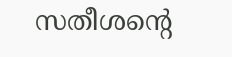സതീശന്റെ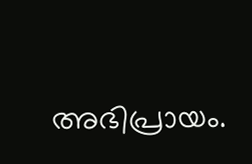അഭിപ്രായം.